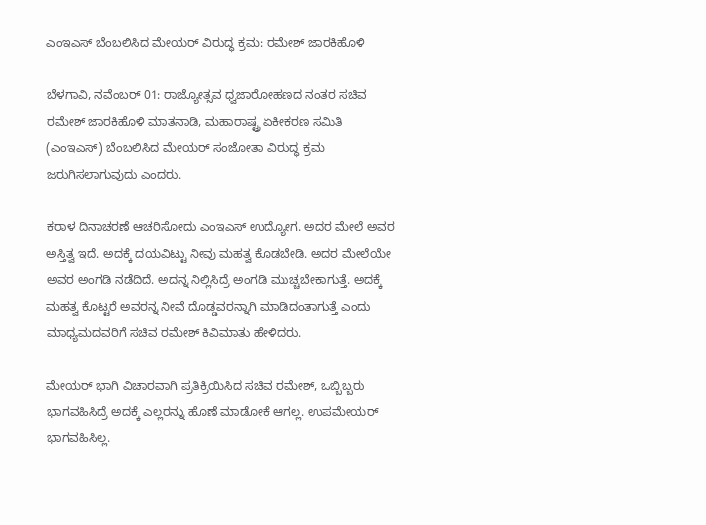ಎಂಇಎಸ್ ಬೆಂಬಲಿಸಿದ ಮೇಯರ್ ವಿರುದ್ಧ ಕ್ರಮ: ರಮೇಶ್ ಜಾರಕಿಹೊಳಿ

ಬೆಳಗಾವಿ, ನವೆಂಬರ್ 01: ರಾಜ್ಯೋತ್ಸವ ಧ್ವಜಾರೋಹಣದ ನಂತರ ಸಚಿವ ರಮೇಶ್ ಜಾರಕಿಹೊಳಿ ಮಾತನಾಡಿ, ಮಹಾರಾಷ್ಟ್ರ ಏಕೀಕರಣ ಸಮಿತಿ (ಎಂಇಎಸ್) ಬೆಂಬಲಿಸಿದ ಮೇಯರ್ ಸಂಜೋತಾ ವಿರುದ್ಧ ಕ್ರಮ ಜರುಗಿಸಲಾಗುವುದು ಎಂದರು.

ಕರಾಳ ದಿನಾಚರಣೆ ಆಚರಿಸೋದು ಎಂಇಎಸ್ ಉದ್ಯೋಗ. ಅದರ ಮೇಲೆ ಅವರ ಅಸ್ತಿತ್ವ ಇದೆ. ಅದಕ್ಕೆ ದಯವಿಟ್ಟು ನೀವು ಮಹತ್ವ ಕೊಡಬೇಡಿ. ಅದರ ಮೇಲೆಯೇ ಅವರ ಅಂಗಡಿ ನಡೆದಿದೆ. ಅದನ್ನ ನಿಲ್ಲಿಸಿದ್ರೆ ಅಂಗಡಿ ಮುಚ್ಚಬೇಕಾಗುತ್ತೆ. ಅದಕ್ಕೆ ಮಹತ್ವ ಕೊಟ್ಟರೆ ಅವರನ್ನ ನೀವೆ ದೊಡ್ಡವರನ್ನಾಗಿ ಮಾಡಿದಂತಾಗುತ್ತೆ ಎಂದು ಮಾಧ್ಯಮದವರಿಗೆ ಸಚಿವ ರಮೇಶ್ ಕಿವಿಮಾತು ಹೇಳಿದರು.

ಮೇಯರ್ ಭಾಗಿ ವಿಚಾರವಾಗಿ ಪ್ರತಿಕ್ರಿಯಿಸಿದ ಸಚಿವ ರಮೇಶ್, ಒಬ್ಬಿಬ್ಬರು ಭಾಗವಹಿಸಿದ್ರೆ ಅದಕ್ಕೆ ಎಲ್ಲರನ್ನು ಹೊಣೆ ಮಾಡೋಕೆ ಆಗಲ್ಲ. ಉಪಮೇಯರ್ ಭಾಗವಹಿಸಿಲ್ಲ.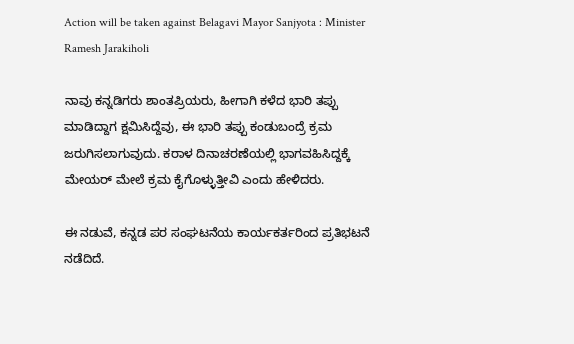Action will be taken against Belagavi Mayor Sanjyota : Minister Ramesh Jarakiholi

ನಾವು ಕನ್ನಡಿಗರು ಶಾಂತಪ್ರಿಯರು, ಹೀಗಾಗಿ ಕಳೆದ ಭಾರಿ ತಪ್ಪು ಮಾಡಿದ್ದಾಗ ಕ್ಷಮಿಸಿದ್ದೆವು, ಈ ಭಾರಿ ತಪ್ಪು ಕಂಡುಬಂದ್ರೆ ಕ್ರಮ ಜರುಗಿಸಲಾಗುವುದು. ಕರಾಳ ದಿನಾಚರಣೆಯಲ್ಲಿ ಭಾಗವಹಿಸಿದ್ದಕ್ಕೆ ಮೇಯರ್ ಮೇಲೆ ಕ್ರಮ ಕೈಗೊಳ್ಳುತ್ತೀವಿ ಎಂದು ಹೇಳಿದರು.

ಈ ನಡುವೆ, ಕನ್ನಡ ಪರ ಸಂಘಟನೆಯ ಕಾರ್ಯಕರ್ತರಿಂದ ಪ್ರತಿಭಟನೆ ನಡೆದಿದೆ.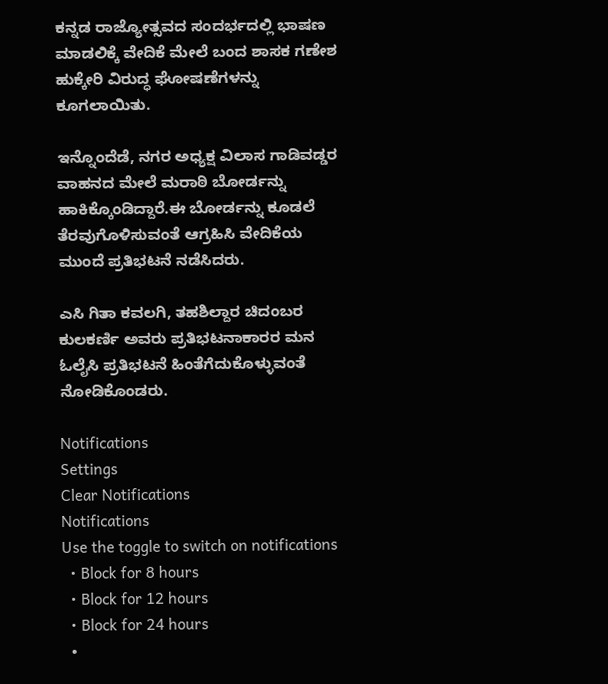ಕನ್ನಡ ರಾಜ್ಯೋತ್ಸವದ ಸಂದರ್ಭದಲ್ಲಿ ಭಾಷಣ ಮಾಡಲಿಕ್ಕೆ ವೇದಿಕೆ ಮೇಲೆ ಬಂದ ಶಾಸಕ ಗಣೇಶ ಹುಕ್ಕೇರಿ ವಿರುದ್ಧ ಘೋಷಣೆಗಳನ್ನು ಕೂಗಲಾಯಿತು.

ಇನ್ನೊಂದೆಡೆ, ನಗರ ಅಧ್ಯಕ್ಷ ವಿಲಾಸ ಗಾಡಿವಡ್ಡರ ವಾಹನದ ಮೇಲೆ ಮರಾಠಿ ಬೋರ್ಡನ್ನು ಹಾಕಿಕ್ಕೊಂಡಿದ್ದಾರೆ.ಈ ಬೋರ್ಡನ್ನು ಕೂಡಲೆ ತೆರವುಗೊಳಿಸುವಂತೆ ಆಗ್ರಹಿಸಿ ವೇದಿಕೆಯ ಮುಂದೆ ಪ್ರತಿಭಟನೆ ನಡೆಸಿದರು.

ಎಸಿ ಗಿತಾ ಕವಲಗಿ, ತಹಶಿಲ್ದಾರ ಚಿದಂಬರ ಕುಲಕರ್ಣಿ ಅವರು ಪ್ರತಿಭಟನಾಕಾರರ ಮನ ಓಲೈಸಿ ಪ್ರತಿಭಟನೆ ಹಿಂತೆಗೆದುಕೊಳ್ಳುವಂತೆ ನೋಡಿಕೊಂಡರು.

Notifications
Settings
Clear Notifications
Notifications
Use the toggle to switch on notifications
  • Block for 8 hours
  • Block for 12 hours
  • Block for 24 hours
  •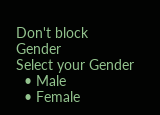Don't block
Gender
Select your Gender
  • Male
  • Female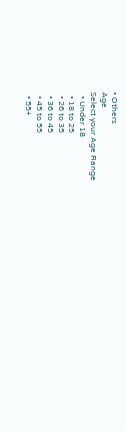• Others
Age
Select your Age Range
  • Under 18
  • 18 to 25
  • 26 to 35
  • 36 to 45
  • 45 to 55
  • 55+